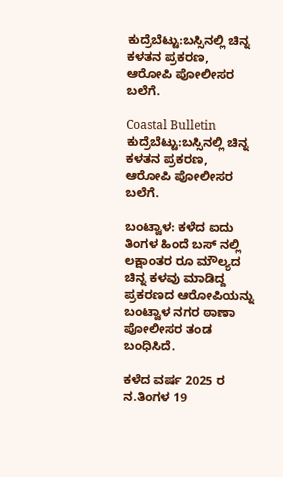ಕುದ್ರೆಬೆಟ್ಟು:ಬಸ್ಸಿನಲ್ಲಿ ಚಿನ್ನ ಕಳತನ ಪ್ರಕರಣ, ಆರೋಪಿ ಪೋಲೀಸರ ಬಲೆಗೆ.

Coastal Bulletin
ಕುದ್ರೆಬೆಟ್ಟು:ಬಸ್ಸಿನಲ್ಲಿ ಚಿನ್ನ ಕಳತನ ಪ್ರಕರಣ, ಆರೋಪಿ ಪೋಲೀಸರ ಬಲೆಗೆ.

ಬಂಟ್ವಾಳ: ಕಳೆದ ಐದು ತಿಂಗಳ ಹಿಂದೆ ಬಸ್ ನಲ್ಲಿ ಲಕ್ಷಾಂತರ ರೂ ಮೌಲ್ಯದ ಚಿನ್ನ ಕಳವು ಮಾಡಿದ್ದ ಪ್ರಕರಣದ ಆರೋಪಿಯನ್ನು ಬಂಟ್ವಾಳ ನಗರ ಠಾಣಾ ಪೋಲೀಸರ ತಂಡ ಬಂಧಿಸಿದೆ.

ಕಳೆದ ವರ್ಷ 2025 ರ  ನ.ತಿಂಗಳ 19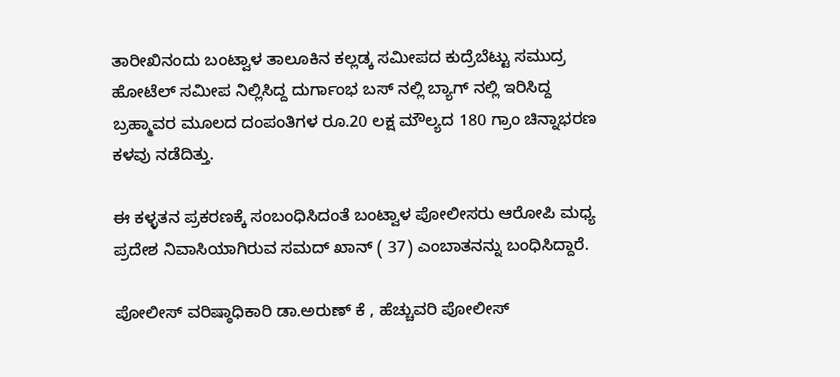ತಾರೀಖಿನಂದು ಬಂಟ್ವಾಳ ತಾಲೂಕಿನ ಕಲ್ಲಡ್ಕ ಸಮೀಪದ ಕುದ್ರೆಬೆಟ್ಟು ಸಮುದ್ರ ಹೋಟೆಲ್ ಸಮೀಪ ನಿಲ್ಲಿಸಿದ್ದ ದುರ್ಗಾಂಭ ಬಸ್ ನಲ್ಲಿ ಬ್ಯಾಗ್ ನಲ್ಲಿ ಇರಿಸಿದ್ದ ಬ್ರಹ್ಮಾವರ ಮೂಲದ ದಂಪಂತಿಗಳ ರೂ.20 ಲಕ್ಷ ಮೌಲ್ಯದ 180 ಗ್ರಾಂ ಚಿನ್ನಾಭರಣ  ಕಳವು ನಡೆದಿತ್ತು.

ಈ ಕಳ್ಳತನ ಪ್ರಕರಣಕ್ಕೆ ಸಂಬಂಧಿಸಿದಂತೆ ಬಂಟ್ವಾಳ ಪೋಲೀಸರು ಆರೋಪಿ ಮಧ್ಯ ಪ್ರದೇಶ ನಿವಾಸಿಯಾಗಿರುವ ಸಮದ್ ಖಾನ್ ( 37) ಎಂಬಾತನನ್ನು ಬಂಧಿಸಿದ್ದಾರೆ.

ಪೋಲೀಸ್ ವರಿಷ್ಠಾಧಿಕಾರಿ ಡಾ.ಅರುಣ್ ಕೆ , ಹೆಚ್ಚುವರಿ ಪೋಲೀಸ್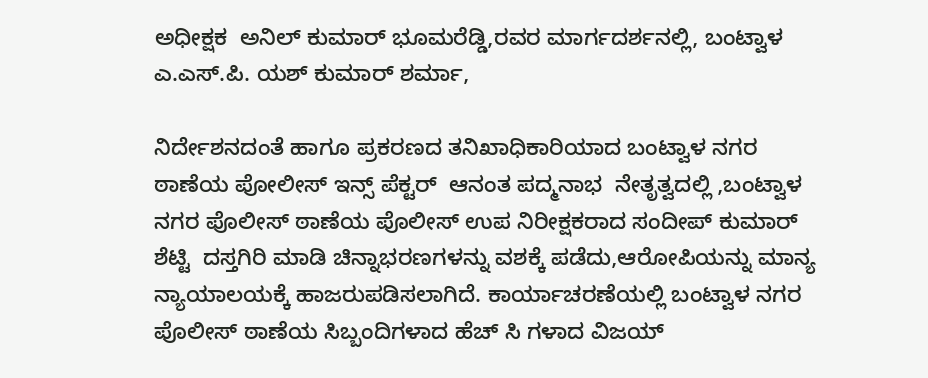ಅಧೀಕ್ಷಕ  ಅನಿಲ್ ಕುಮಾರ್ ಭೂಮರೆಡ್ಡಿ,ರವರ ಮಾರ್ಗದರ್ಶನಲ್ಲಿ, ಬಂಟ್ವಾಳ ಎ.ಎಸ್.ಪಿ. ಯಶ್ ಕುಮಾರ್ ಶರ್ಮಾ,

ನಿರ್ದೇಶನದಂತೆ ಹಾಗೂ ಪ್ರಕರಣದ ತನಿಖಾಧಿಕಾರಿಯಾದ ಬಂಟ್ವಾಳ ನಗರ ಠಾಣೆಯ ಪೋಲೀಸ್ ಇನ್ಸ್ ಪೆಕ್ಟರ್  ಆನಂತ ಪದ್ಮನಾಭ  ನೇತೃತ್ವದಲ್ಲಿ ,ಬಂಟ್ವಾಳ ನಗರ ಪೊಲೀಸ್ ಠಾಣೆಯ ಪೊಲೀಸ್ ಉಪ ನಿರೀಕ್ಷಕರಾದ ಸಂದೀಪ್ ಕುಮಾರ್ ಶೆಟ್ಟಿ  ದಸ್ತಗಿರಿ ಮಾಡಿ ಚಿನ್ನಾಭರಣಗಳನ್ನು ವಶಕ್ಕೆ ಪಡೆದು,ಆರೋಪಿಯನ್ನು ಮಾನ್ಯ ನ್ಯಾಯಾಲಯಕ್ಕೆ ಹಾಜರುಪಡಿಸಲಾಗಿದೆ. ಕಾರ್ಯಾಚರಣೆಯಲ್ಲಿ ಬಂಟ್ವಾಳ ನಗರ ಪೊಲೀಸ್ ಠಾಣೆಯ ಸಿಬ್ಬಂದಿಗಳಾದ ಹೆಚ್ ಸಿ ಗಳಾದ ವಿಜಯ್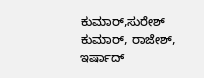ಕುಮಾರ್,ಸುರೇಶ್ ಕುಮಾರ್, ರಾಜೇಶ್, ಇರ್ಷಾದ್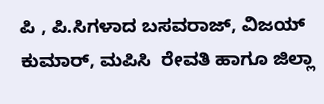ಪಿ , ಪಿ.ಸಿಗಳಾದ ಬಸವರಾಜ್, ವಿಜಯ್ ಕುಮಾರ್, ಮಪಿಸಿ  ರೇವತಿ ಹಾಗೂ ಜಿಲ್ಲಾ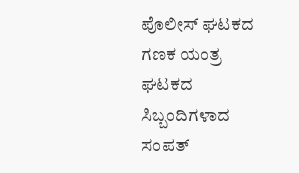ಪೊಲೀಸ್ ಘಟಕದ ಗಣಕ ಯಂತ್ರ ಘಟಕದ ಸಿಬ್ಬಂದಿಗಳಾದ ಸಂಪತ್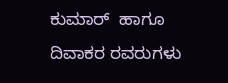ಕುಮಾರ್  ಹಾಗೂ ದಿವಾಕರ ರವರುಗಳು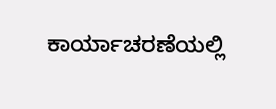ಕಾರ್ಯಾಚರಣೆಯಲ್ಲಿ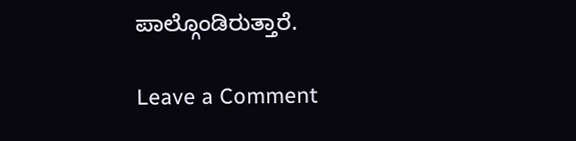ಪಾಲ್ಗೊಂಡಿರುತ್ತಾರೆ.

Leave a Comment